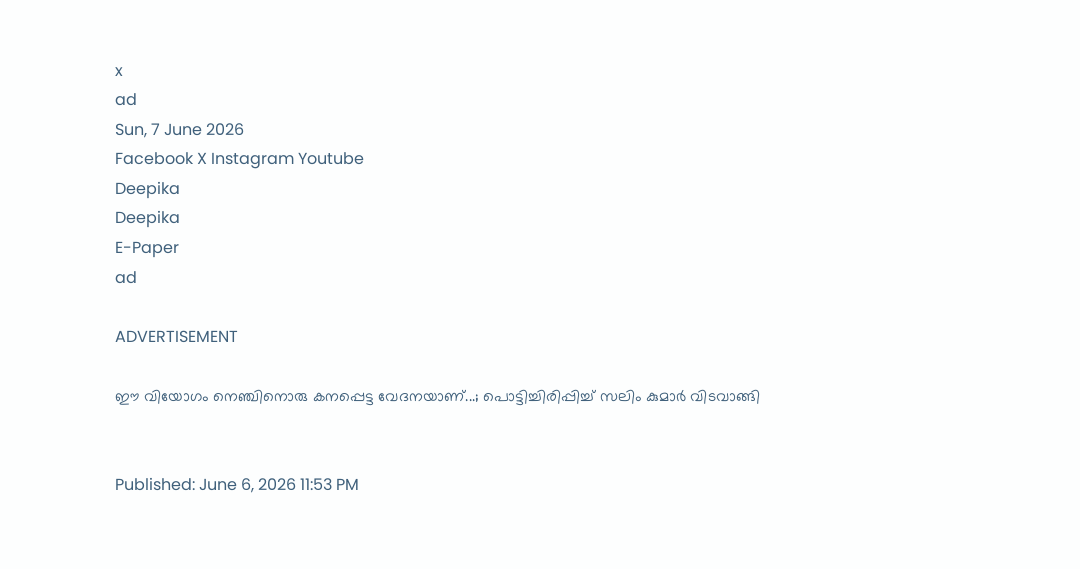x
ad
Sun, 7 June 2026
Facebook X Instagram Youtube
Deepika
Deepika
E-Paper
ad

ADVERTISEMENT

ഈ വിയോഗം നെഞ്ചിനൊരു കനപ്പെട്ട വേദനയാണ്...; പൊട്ടിച്ചിരിപ്പിച്ച് സലിം കുമാർ വിടവാങ്ങി


Published: June 6, 2026 11:53 PM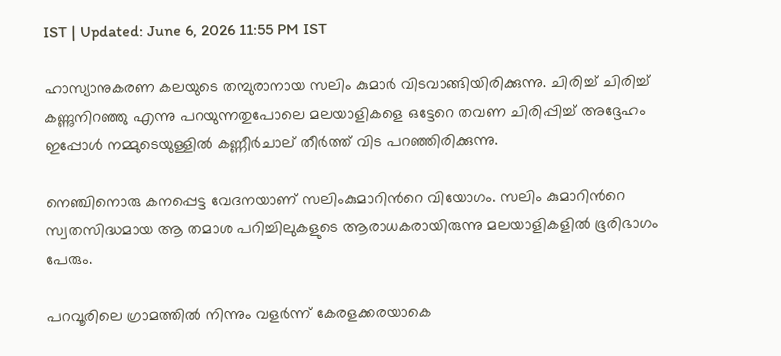IST | Updated: June 6, 2026 11:55 PM IST

ഹാസ്യാനുകരണ കലയുടെ തമ്പുരാനായ സലിം കുമാർ വിടവാങ്ങിയിരിക്കുന്നു. ചിരിച്ച് ചിരിച്ച് കണ്ണുനിറഞ്ഞു എന്നു പറയുന്നതുപോലെ മലയാളികളെ ഒട്ടേറെ തവണ ചിരിപ്പിച്ച് അദ്ദേഹം ഇപ്പോൾ നമ്മുടെയുള്ളിൽ കണ്ണീർചാല് തീർത്ത് വിട പറഞ്ഞിരിക്കുന്നു.

നെഞ്ചിനൊരു കനപ്പെട്ട വേദനയാണ് സലിംകുമാറിന്‍റെ വിയോഗം. സലിം കുമാറിന്‍റെ സ്വതസിദ്ധമായ ആ തമാശ പറിച്ചിലുകളുടെ ആരാധകരായിരുന്നു മലയാളികളിൽ ഭൂരിഭാഗം പേരും.

പറവൂരിലെ ഗ്രാമത്തിൽ നിന്നും വളർന്ന് കേരളക്കരയാകെ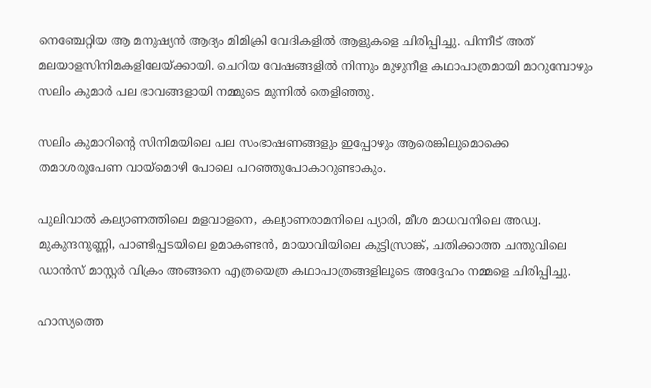നെഞ്ചേറ്റിയ ആ മനുഷ്യൻ ആദ്യം മിമിക്രി വേദികളിൽ ആളുകളെ ചിരിപ്പിച്ചു. പിന്നീട് അത് മലയാളസിനിമകളിലേയ്ക്കായി. ചെറിയ വേഷങ്ങളിൽ നിന്നും മുഴുനീള കഥാപാത്രമായി മാറുമ്പോഴും സലിം കുമാർ പല ഭാവങ്ങളായി നമ്മുടെ മുന്നിൽ തെളിഞ്ഞു.

സലിം കുമാറിന്‍റെ സിനിമയിലെ പല സംഭാഷണങ്ങളും ഇപ്പോഴും ആരെങ്കിലുമൊക്കെ തമാശരൂപേണ വായ്മൊഴി പോലെ പറഞ്ഞുപോകാറുണ്ടാകും.

പുലിവാൽ കല്യാണത്തിലെ മളവാളനെ, കല്യാണരാമനിലെ പ്യാരി, മീശ മാധവനിലെ അഡ്വ. മുകുന്ദനുണ്ണി, പാണ്ടിപ്പടയിലെ ഉമാകണ്ടൻ, മായാവിയിലെ കുട്ടിസ്രാങ്ക്, ചതിക്കാത്ത ചന്തുവിലെ ഡാൻസ് മാസ്റ്റർ വിക്രം അങ്ങനെ എത്രയെത്ര കഥാപാത്രങ്ങളിലൂടെ അദ്ദേഹം നമ്മളെ ചിരിപ്പിച്ചു.

ഹാസ്യത്തെ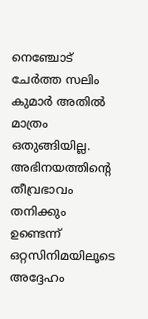നെഞ്ചോട് ചേർത്ത സലിം കുമാർ അതിൽ മാത്രം ഒതുങ്ങിയില്ല. അഭിനയത്തിന്‍റെ തീവ്രഭാവം തനിക്കും ഉണ്ടെന്ന് ഒറ്റസിനിമയിലൂടെ അദ്ദേഹം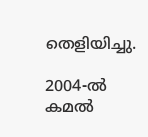തെളിയിച്ചു.

2004-ൽ കമൽ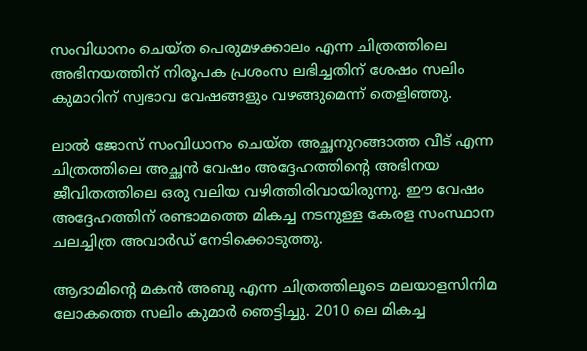സംവിധാനം ചെയ്ത പെരുമഴക്കാലം എന്ന ചിത്രത്തിലെ അഭിനയത്തിന് നിരൂപക പ്രശംസ ലഭിച്ചതിന് ശേഷം സലിം കുമാറിന് സ്വഭാവ വേഷങ്ങളും വഴങ്ങുമെന്ന് തെളിഞ്ഞു.

ലാൽ ജോസ് സംവിധാനം ചെയ്ത അച്ഛനുറങ്ങാത്ത വീട് എന്ന ചിത്രത്തിലെ അച്ഛൻ വേഷം അദ്ദേഹത്തിന്‍റെ അഭിനയ ജീവിതത്തിലെ ഒരു വലിയ വഴിത്തിരിവായിരുന്നു. ഈ വേഷം അദ്ദേഹത്തിന് രണ്ടാമത്തെ മികച്ച നടനുള്ള കേരള സംസ്ഥാന ചലച്ചിത്ര അവാർഡ് നേടിക്കൊടുത്തു.

ആദാമിന്‍റെ മകൻ അബു എന്ന ചിത്രത്തിലൂടെ മലയാളസിനിമ ലോകത്തെ സലിം കുമാർ ഞെട്ടിച്ചു. 2010 ലെ മികച്ച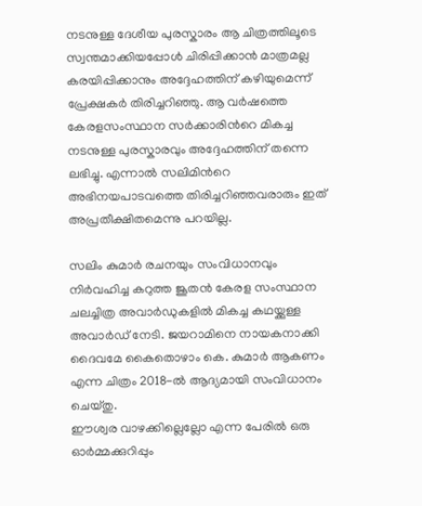നടനുള്ള ദേശീയ പുരസ്കാരം ആ ചിത്രത്തിലൂടെ സ്വന്തമാക്കിയപ്പോൾ ചിരിപ്പിക്കാൻ മാത്രമല്ല കരയിപ്പിക്കാനും അദ്ദേഹത്തിന് കഴിയുമെന്ന് പ്രേക്ഷകർ തിരിച്ചറിഞ്ഞു. ആ വർഷത്തെ കേരളസംസ്ഥാന സർക്കാരിന്‍റെ മികച്ച നടനുള്ള പുരസ്കാരവും അദ്ദേഹത്തിന് തന്നെ ലഭിച്ചു. എന്നാൽ സലിമിന്‍റെ അഭിനയപാടവത്തെ തിരിച്ചറിഞ്ഞവരാരും ഇത് അപ്രതീക്ഷിതമെന്നു പറയില്ല.

സലിം കുമാർ രചനയും സംവിധാനവും നിർവഹിച്ച കറുത്ത ജൂതൻ കേരള സംസ്ഥാന ചലച്ചിത്ര അവാർഡുകളിൽ മികച്ച കഥയ്ക്കുള്ള അവാർഡ് നേടി. ജയറാമിനെ നായകനാക്കി ദൈവമേ കൈതൊഴാം കെ. കുമാർ ആകണം എന്ന ചിത്രം 2018-ൽ ആദ്യമായി സംവിധാനം ചെയ്തു.
ഈശ്വര വാഴക്കില്ലെല്ലോ എന്ന പേരിൽ ഒരു ഓർമ്മക്കുറിപ്പും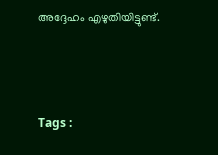അദ്ദേഹം എഴുതിയിട്ടുണ്ട്.



Tags :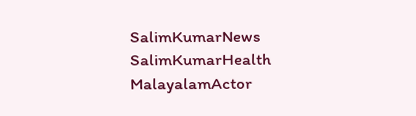SalimKumarNews SalimKumarHealth MalayalamActor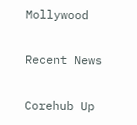Mollywood

Recent News

Corehub Up